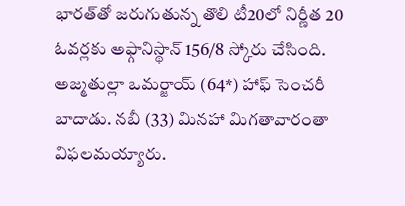భారత్‌తో జరుగుతున్న తొలి టీ20లో నిర్ణీత 20 ఓవర్లకు అఫ్గానిస్థాన్‌ 156/8 స్కోరు చేసింది. అజ్మతుల్లా ఒమర్జాయ్‌ (64*) హాఫ్‌ సెంచరీ బాదాడు. నబీ (33) మినహా మిగతావారంతా విఫలమయ్యారు.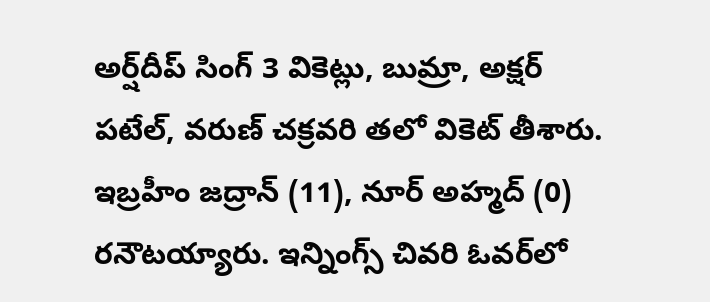అర్ష్‌దీప్‌ సింగ్‌ 3 వికెట్లు, బుమ్రా, అక్షర్‌ పటేల్‌, వరుణ్‌ చక్రవరి తలో వికెట్‌ తీశారు. ఇబ్రహీం జద్రాన్‌ (11), నూర్‌ అహ్మద్‌ (0) రనౌటయ్యారు. ఇన్నింగ్స్‌ చివరి ఓవర్‌లో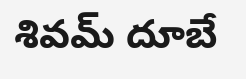శివమ్‌ దూబే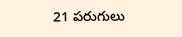21 పరుగులు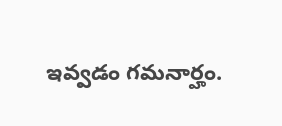ఇవ్వడం గమనార్హం.